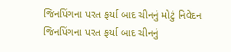જિનપિંગના પરત ફર્યા બાદ ચીનનું મોટું નિવેદન
જિનપિંગના પરત ફર્યા બાદ ચીનનું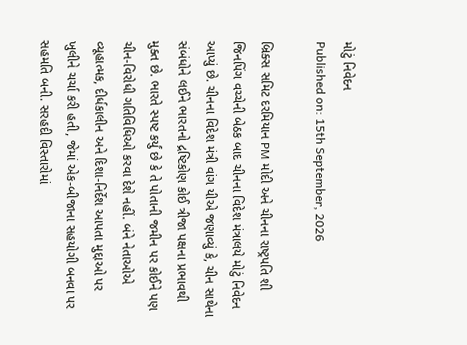મોટું નિવેદન
Published on: 15th September, 2026

બ્રિક્સ સમિટ દરમિયાન PM મોદી અને ચીનના રાષ્ટ્રપતિ શી જિનપિંગ વચ્ચેની બેઠક બાદ ચીનના વિદેશ મંત્રાલયે મોટું નિવેદન આપ્યું છે. ચીનના વિદેશ મંત્રી વાંગ યીએ જણાવ્યું કે, ચીન સાથેના સંબંધોને લઈને ભારતનો દ્રષ્ટિકોણ કોઈ ત્રીજા પક્ષના પ્રભાવથી મુક્ત છે. ભારતે સ્પષ્ટ કર્યું છે કે તે પોતાની જમીન પર કોઈને પણ ચીન-વિરોધી ગતિવિધિઓ કરવા દેશે નહીં. બંને નેતાઓએ વ્યૂહાત્મક, દીર્ધકાલીન અને દિશા-નિર્દેશ આપતા મુદ્દાઓ પર ખુલીને ચર્ચા કરી હતી, જેમાં એક-બીજાના સહયોગી બનવા પર સહમતિ બની. સરહદી વિસ્તારોમાં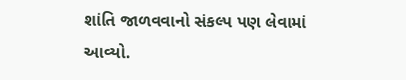શાંતિ જાળવવાનો સંકલ્પ પણ લેવામાં આવ્યો.